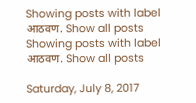Showing posts with label आठवण. Show all posts
Showing posts with label आठवण. Show all posts

Saturday, July 8, 2017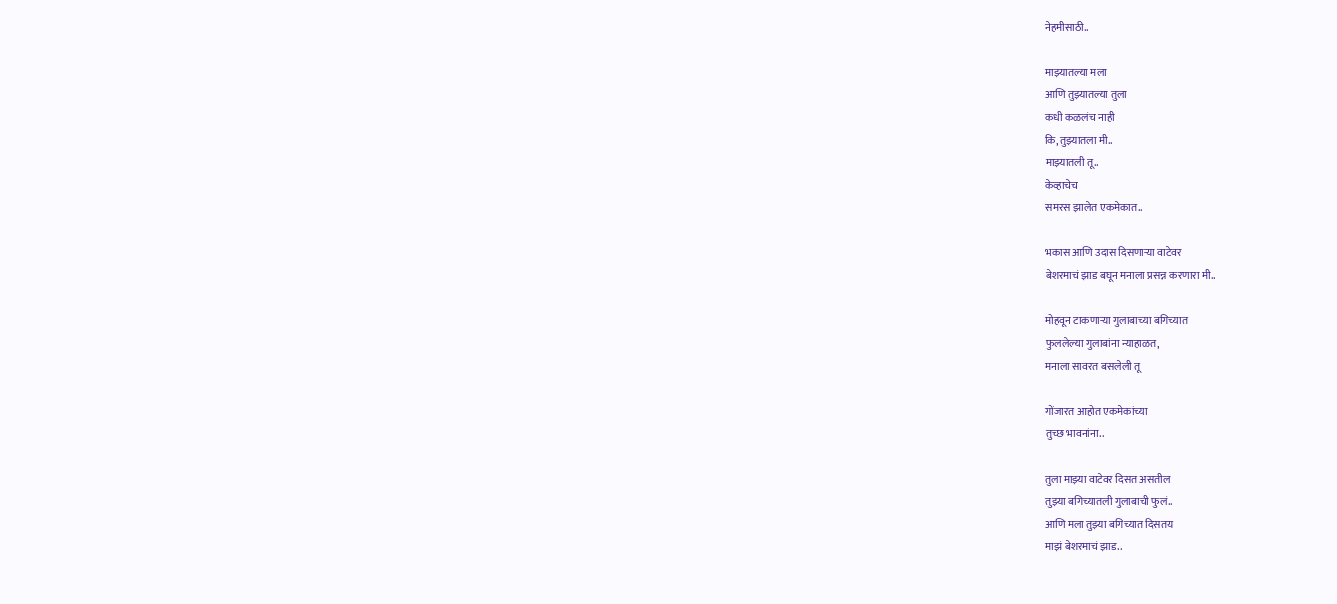नेहमीसाठी..

माझ्यातल्या मला
आणि तुझ्यातल्या तुला
कधी कळलंच नाही
कि, तुझ्यातला मी..
माझ्यातली तू..
केव्हाचेच
समरस झालेत एकमेकात..

भकास आणि उदास दिसणाऱ्या वाटेवर
बेशरमाचं झाड बघून मनाला प्रसन्न करणारा मी..

मोहवून टाकणाऱ्या गुलाबाच्या बगिच्यात
फुललेल्या गुलाबांना न्याहाळत,
मनाला सावरत बसलेली तू

गोंजारत आहोत एकमेकांच्या
तुच्छ भावनांना..

तुला माझ्या वाटेवर दिसत असतील
तुझ्या बगिच्यातली गुलाबाची फुलं..
आणि मला तुझ्या बगिच्यात दिसतय
माझं बेशरमाचं झाड..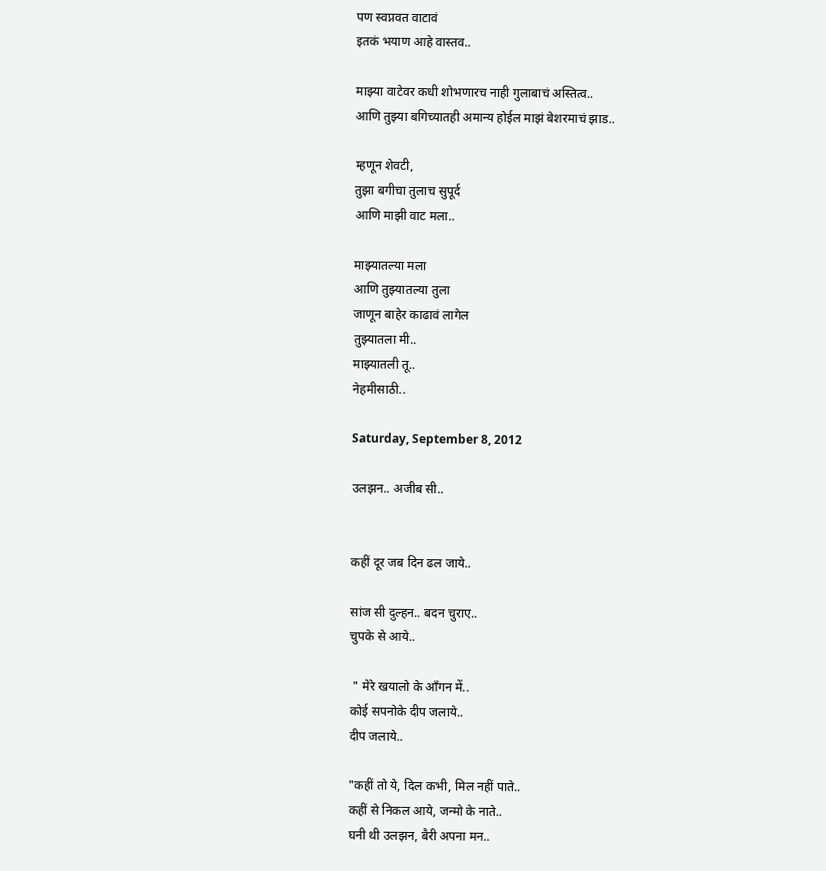पण स्वप्नवत वाटावं
इतकं भयाण आहे वास्तव..

माझ्या वाटेवर कधी शोभणारच नाही गुलाबाचं अस्तित्व..
आणि तुझ्या बगिच्यातही अमान्य होईल माझं बेशरमाचं झाड..

म्हणून शेवटी,
तुझा बगीचा तुलाच सुपूर्द
आणि माझी वाट मला..

माझ्यातल्या मला
आणि तुझ्यातल्या तुला
जाणून बाहेर काढावं लागेल
तुझ्यातला मी..
माझ्यातली तू..
नेहमीसाठी..

Saturday, September 8, 2012

उलझन.. अजीब सी..


कहीं दूर जब दिन ढल जाये..

सांज सी दुल्हन.. बदन चुराए..
चुपके से आये..

 " मेरे खयालो के आँगन में..
कोई सपनोके दीप जलाये..
दीप जलाये..

"कहीं तो ये, दिल कभी, मिल नहीं पाते..
कहीं से निकल आये, जन्मो के नाते..
घनी थी उलझन, बैरी अपना मन..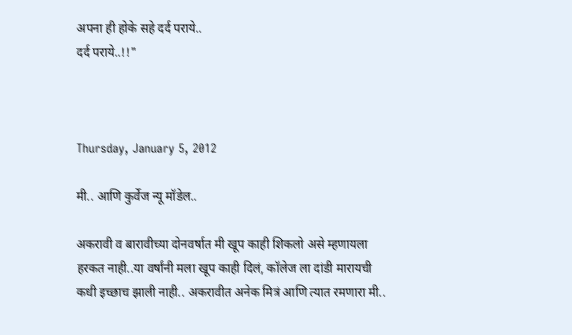अपना ही होके सहे दर्द पराये..
दर्द पराये..!!"



Thursday, January 5, 2012

मी.. आणि कुर्वेज न्यू मॉडेल..

अकरावी व बारावीच्या दोनवर्षात मी खूप काही शिकलो असे म्हणायला हरकत नाही..या वर्षांनी मला खूप काही दिलं, कॉलेज ला दांडी मारायची कधी इच्छाच झाली नाही.. अकरावीत अनेक मित्रं आणि त्यात रमणारा मी..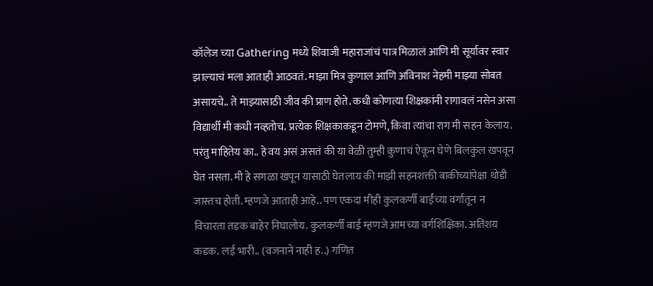कॉलेज च्या Gathering मध्ये शिवाजी महाराजांचं पात्र मिळालं आणि मी सूर्यावर स्वार झाल्याचं मला आताही आठवतं. माझा मित्र कुणाल आणि अविनाश नेहमी माझ्या सोबत असायचे.. ते माझ्यासाठी जीव की प्राण होते. कधी कोणत्या शिक्षकांनी रागावलं नसेन असा विद्यार्थी मी कधी नव्हतोच. प्रत्येक शिक्षकाकडून टोमणे, किवा त्यांचा राग मी सहन केलाय. परंतु माहितेय का.. हे वय असं असतं की या वेळी तुम्ही कुणाचं ऐकून घेणे बिलकुल खपवून घेत नसता. मी हे सगळा खपून यासाठी घेतलाय की माझी सहनशक्ती बाकीच्यांपेक्षा थोडी जास्तच होती. म्हणजे आताही आहे.. पण एकदा मीही कुलकर्णी बाईंच्या वर्गातून न विचारता तडक बाहेर निघालोय. कुलकर्णी बाई म्हणजे आमच्या वर्गशिक्षिका. अतिशय कडक. लई भारी.. (वजनाने नाही ह..) गणित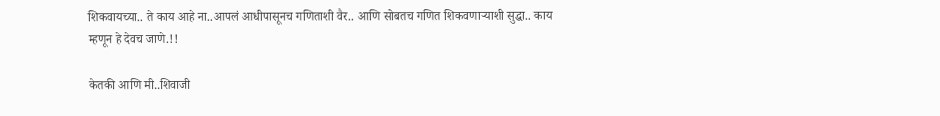शिकवायच्या.. ते काय आहे ना..आपलं आधीपासूनच गणिताशी वैर.. आणि सोबतच गणित शिकवणाऱ्याशी सुद्धा.. काय म्हणून हे देवच जाणे.!!

केतकी आणि मी..शिवाजी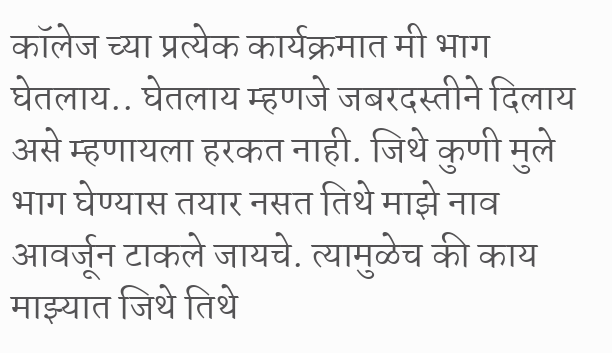कॉलेज च्या प्रत्येक कार्यक्रमात मी भाग घेतलाय.. घेतलाय म्हणजे जबरदस्तीने दिलाय असे म्हणायला हरकत नाही. जिथे कुणी मुले भाग घेण्यास तयार नसत तिथे माझे नाव आवर्जून टाकले जायचे. त्यामुळेच की काय माझ्यात जिथे तिथे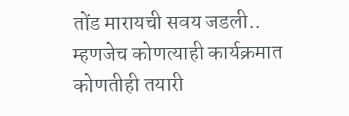तोंड मारायची सवय जडली.. म्हणजेच कोणत्याही कार्यक्रमात कोणतीही तयारी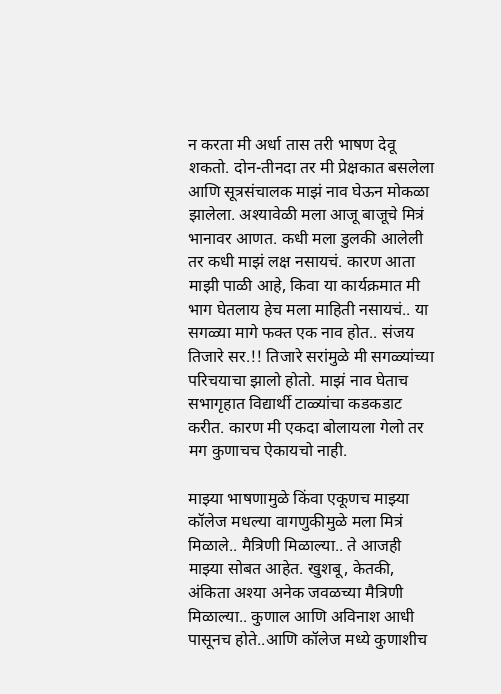न करता मी अर्धा तास तरी भाषण देवू शकतो. दोन-तीनदा तर मी प्रेक्षकात बसलेला आणि सूत्रसंचालक माझं नाव घेऊन मोकळा झालेला. अश्यावेळी मला आजू बाजूचे मित्रं भानावर आणत. कधी मला डुलकी आलेली तर कधी माझं लक्ष नसायचं. कारण आता माझी पाळी आहे, किवा या कार्यक्रमात मी भाग घेतलाय हेच मला माहिती नसायचं.. या सगळ्या मागे फक्त एक नाव होत.. संजय तिजारे सर.!! तिजारे सरांमुळे मी सगळ्यांच्या परिचयाचा झालो होतो. माझं नाव घेताच सभागृहात विद्यार्थी टाळ्यांचा कडकडाट करीत. कारण मी एकदा बोलायला गेलो तर मग कुणाचच ऐकायचो नाही.

माझ्या भाषणामुळे किंवा एकूणच माझ्या कॉलेज मधल्या वागणुकीमुळे मला मित्रं मिळाले.. मैत्रिणी मिळाल्या.. ते आजही माझ्या सोबत आहेत. खुशबू, केतकी, अंकिता अश्या अनेक जवळच्या मैत्रिणी मिळाल्या.. कुणाल आणि अविनाश आधी पासूनच होते..आणि कॉलेज मध्ये कुणाशीच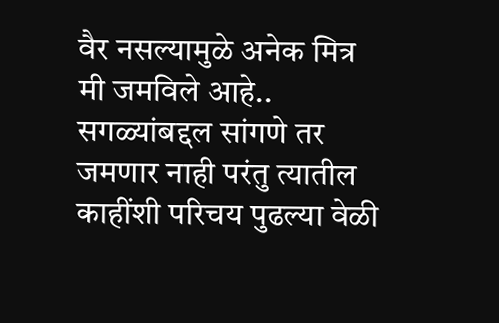वैर नसल्यामुळे अनेक मित्र मी जमविले आहे.. सगळ्यांबद्दल सांगणे तर जमणार नाही परंतु त्यातील काहींशी परिचय पुढल्या वेळी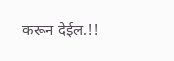करून देईल.!!